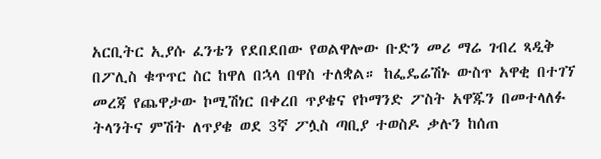አርቢትር ኢያሱ ፈንቴን የደበደበው የወልዋሎው ቡድን መሪ ማሬ ገብረ ጻዲቅ በፖሊስ ቁጥጥር ስር ከዋለ በኋላ በዋስ ተለቋል። ከፌዴሬሽኑ ውስጥ አዋቂ በተገኘ መረጃ የጨዋታው ኮሚሽነር በቀረበ ጥያቄና የኮማንድ ፖስት አዋጁን በመተላለፉ ትላንትና ምሽት ለጥያቄ ወደ 3ኛ ፖሏስ ጣቢያ ተወስዶ ቃሉን ከሰጠ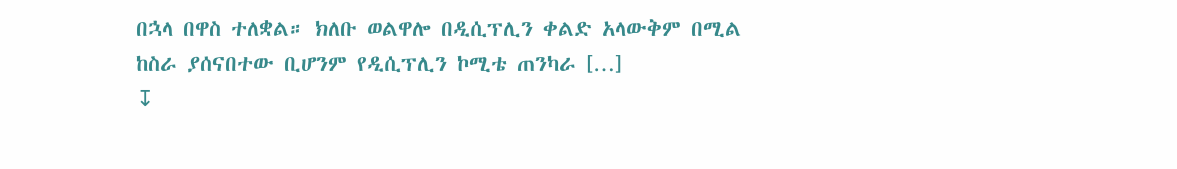በኋላ በዋስ ተለቋል። ክለቡ ወልዋሎ በዲሲፕሊን ቀልድ አላውቅም በሚል ከስራ ያሰናበተው ቢሆንም የዲሲፕሊን ኮሚቴ ጠንካራ […]
↧